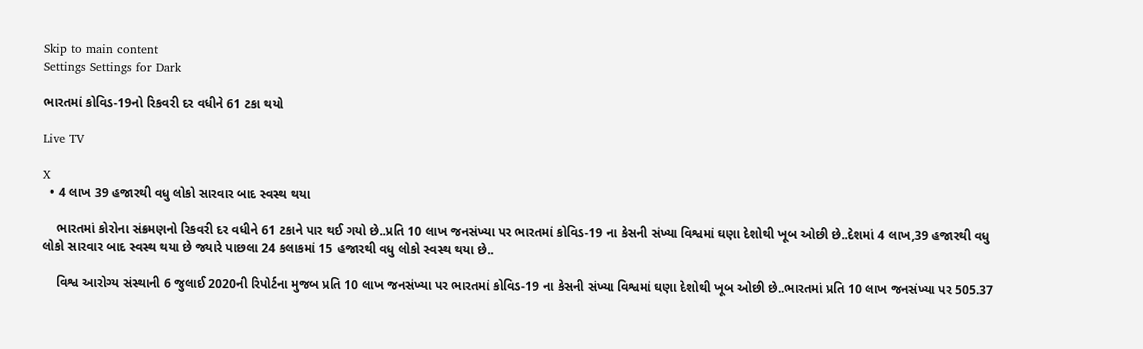Skip to main content
Settings Settings for Dark

ભારતમાં કોવિડ-19નો રિકવરી દર વધીને 61 ટકા થયો

Live TV

X
  • 4 લાખ 39 હજારથી વધુ લોકો સારવાર બાદ સ્વસ્થ થયા

    ભારતમાં કોરોના સંક્રમણનો રિકવરી દર વધીને 61 ટકાને પાર થઈ ગયો છે..પ્રતિ 10 લાખ જનસંખ્યા પર ભારતમાં કોવિડ-19 ના કેસની સંખ્યા વિશ્વમાં ઘણા દેશોથી ખૂબ ઓછી છે..દેશમાં 4 લાખ,39 હજારથી વધુ લોકો સારવાર બાદ સ્વસ્થ થયા છે જ્યારે પાછલા 24 કલાકમાં 15 હજારથી વધુ લોકો સ્વસ્થ થયા છે..

    વિશ્વ આરોગ્ય સંસ્થાની 6 જુલાઈ 2020ની રિપોર્ટના મુજબ પ્રતિ 10 લાખ જનસંખ્યા પર ભારતમાં કોવિડ-19 ના કેસની સંખ્યા વિશ્વમાં ઘણા દેશોથી ખૂબ ઓછી છે..ભારતમાં પ્રતિ 10 લાખ જનસંખ્યા પર 505.37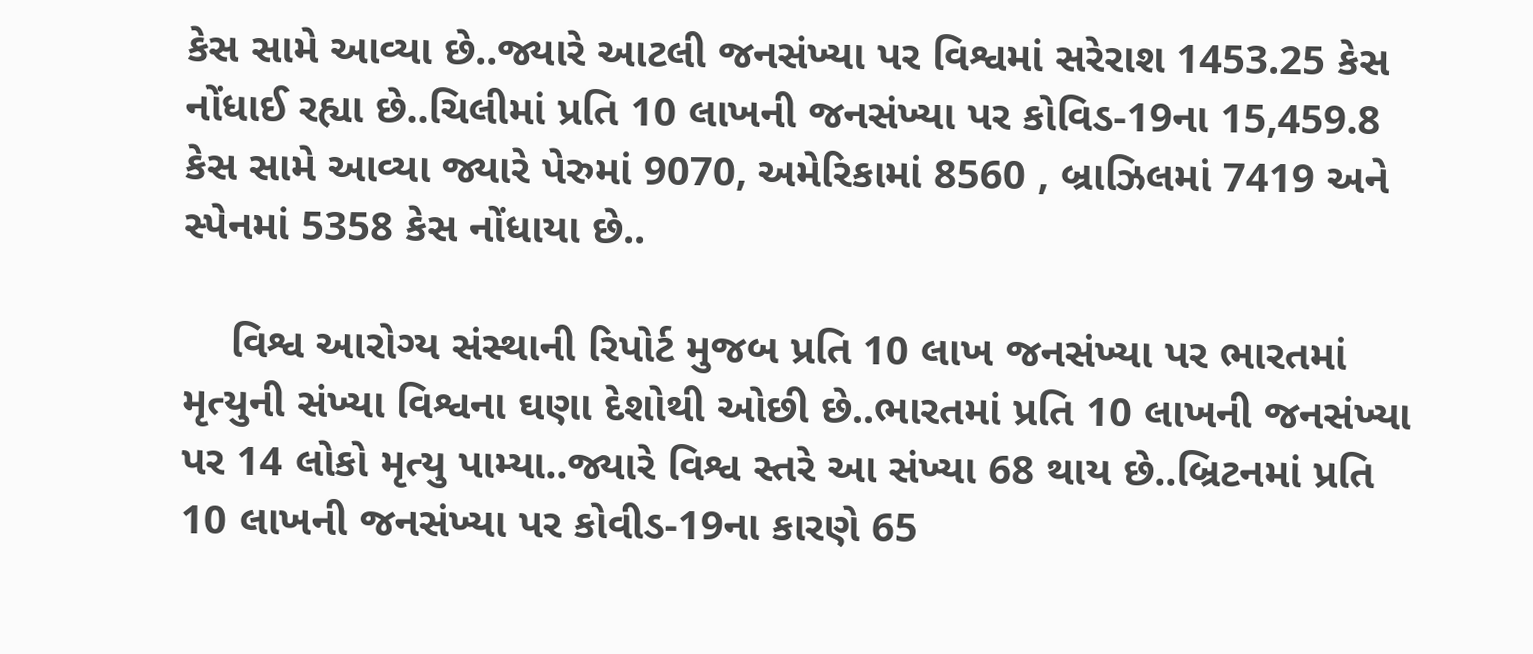કેસ સામે આવ્યા છે..જ્યારે આટલી જનસંખ્યા પર વિશ્વમાં સરેરાશ 1453.25 કેસ નોંધાઈ રહ્યા છે..ચિલીમાં પ્રતિ 10 લાખની જનસંખ્યા પર કોવિડ-19ના 15,459.8 કેસ સામે આવ્યા જ્યારે પેરુમાં 9070, અમેરિકામાં 8560 , બ્રાઝિલમાં 7419 અને સ્પેનમાં 5358 કેસ નોંધાયા છે..

    વિશ્વ આરોગ્ય સંસ્થાની રિપોર્ટ મુજબ પ્રતિ 10 લાખ જનસંખ્યા પર ભારતમાં મૃત્યુની સંખ્યા વિશ્વના ઘણા દેશોથી ઓછી છે..ભારતમાં પ્રતિ 10 લાખની જનસંખ્યા પર 14 લોકો મૃત્યુ પામ્યા..જ્યારે વિશ્વ સ્તરે આ સંખ્યા 68 થાય છે..બ્રિટનમાં પ્રતિ 10 લાખની જનસંખ્યા પર કોવીડ-19ના કારણે 65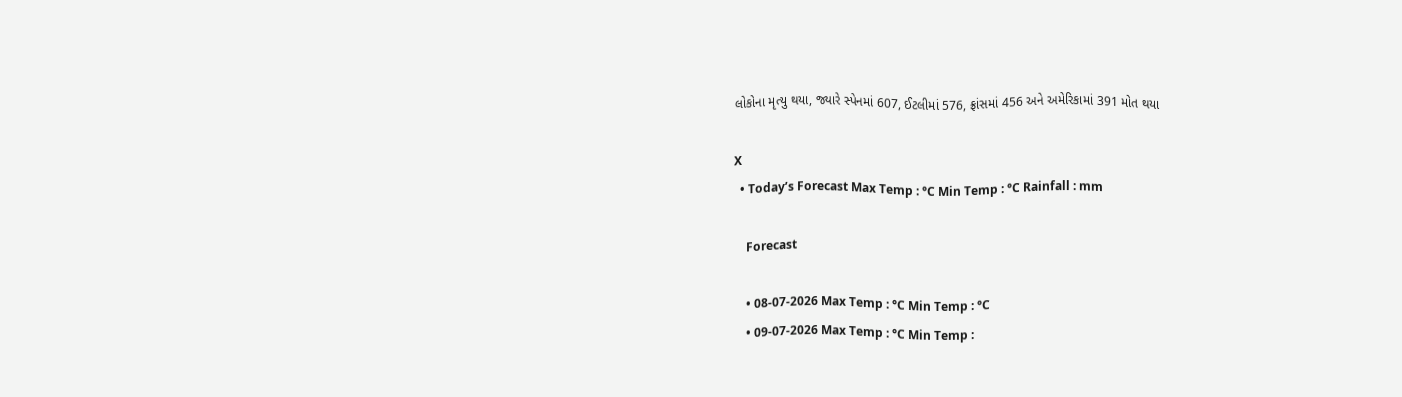લોકોના મૃત્યુ થયા, જ્યારે સ્પેનમાં 607, ઈટલીમાં 576, ફ્રાંસમાં 456 અને અમેરિકામાં 391 મોત થયા

X
  • Today’s Forecast Max Temp : °C Min Temp : °C Rainfall : mm

    Forecast

    • 08-07-2026 Max Temp : °C Min Temp : °C
    • 09-07-2026 Max Temp : °C Min Temp :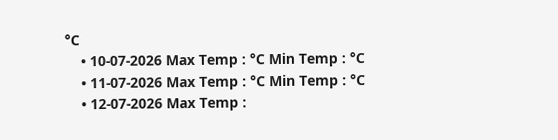°C
    • 10-07-2026 Max Temp : °C Min Temp : °C
    • 11-07-2026 Max Temp : °C Min Temp : °C
    • 12-07-2026 Max Temp :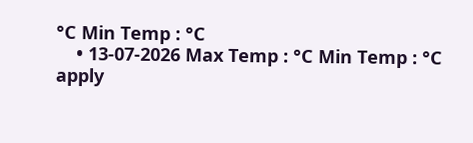°C Min Temp : °C
    • 13-07-2026 Max Temp : °C Min Temp : °C
apply